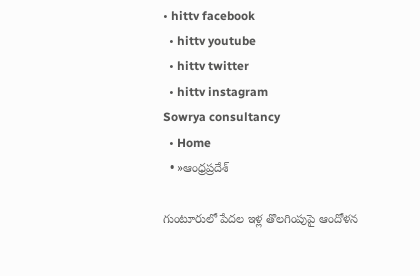• hittv facebook
  • hittv youtube
  • hittv twitter
  • hittv instagram
Sowrya consultancy
  • Home
  • »ఆంధ్రప్రదేశ్

గుంటూరులో పేదల ఇళ్ల తొలగింపుపై ఆందోళన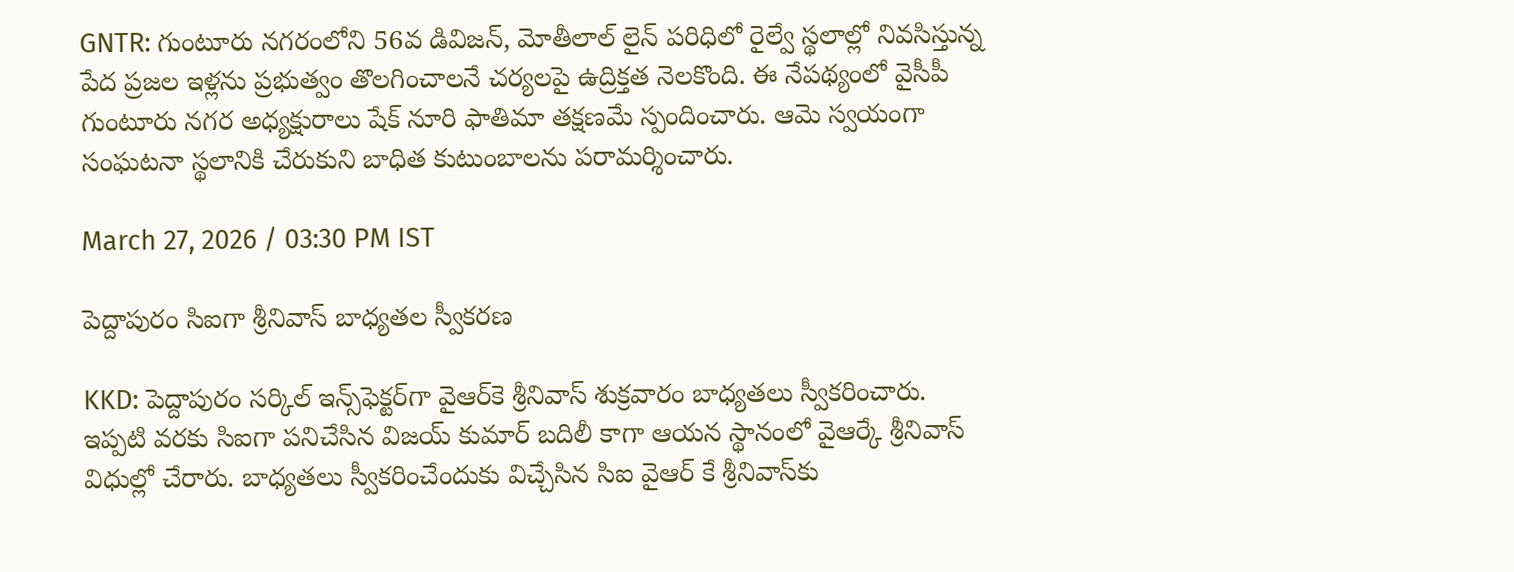GNTR: గుంటూరు నగరంలోని 56వ డివిజన్, మోతీలాల్ లైన్ పరిధిలో రైల్వే స్థలాల్లో నివసిస్తున్న పేద ప్రజల ఇళ్లను ప్రభుత్వం తొలగించాలనే చర్యలపై ఉద్రిక్తత నెలకొంది. ఈ నేపథ్యంలో వైసీపీ గుంటూరు నగర అధ్యక్షురాలు షేక్ నూరి ఫాతిమా తక్షణమే స్పందించారు. ఆమె స్వయంగా సంఘటనా స్థలానికి చేరుకుని బాధిత కుటుంబాలను పరామర్శించారు.

March 27, 2026 / 03:30 PM IST

పెద్దాపురం సిఐగా శ్రీనివాస్ బాధ్యతల స్వీకరణ

KKD: పెద్దాపురం సర్కిల్ ఇన్స్‌ఫెక్టర్‌గా వైఆర్‌కె శ్రీనివాస్ శుక్రవారం బాధ్యతలు స్వీకరించారు. ఇప్పటి వరకు సిఐగా పనిచేసిన విజయ్ కుమార్ బదిలీ కాగా ఆయన స్థానంలో వై‌ఆర్కే శ్రీనివాస్ విధుల్లో చేరారు. బాధ్యతలు స్వీకరించేందుకు విచ్చేసిన సిఐ వైఆర్ కే శ్రీనివాస్‌కు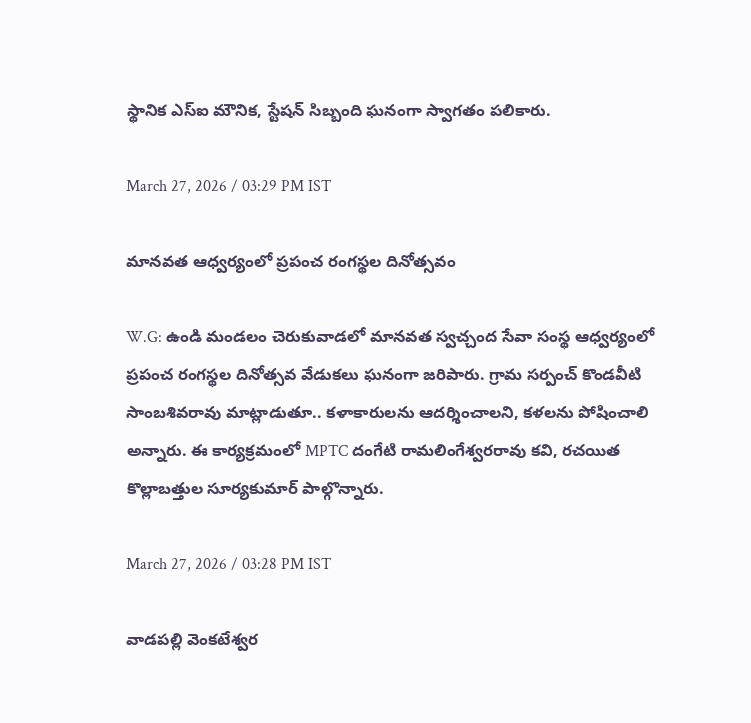స్థానిక ఎస్‌ఐ మౌనిక, స్టేషన్ సిబ్బంది ఘనంగా స్వాగతం పలికారు.

March 27, 2026 / 03:29 PM IST

మానవత ఆధ్వర్యంలో ప్రపంచ రంగస్థల దినోత్సవం

W.G: ఉండి మండలం చెరుకువాడలో మానవత స్వచ్చంద సేవా సంస్థ ఆధ్వర్యంలో ప్రపంచ రంగస్థల దినోత్సవ వేడుకలు ఘనంగా జరిపారు. గ్రామ సర్పంచ్ కొండవీటి సాంబశివరావు మాట్లాడుతూ.. కళాకారులను ఆదర్శించాలని, కళలను పోషించాలి అన్నారు. ఈ కార్యక్రమంలో MPTC దంగేటి రామలింగేశ్వరరావు కవి, రచయిత కొల్లాబత్తుల సూర్యకుమార్ పాల్గొన్నారు.

March 27, 2026 / 03:28 PM IST

వాడపల్లి వెంకటేశ్వర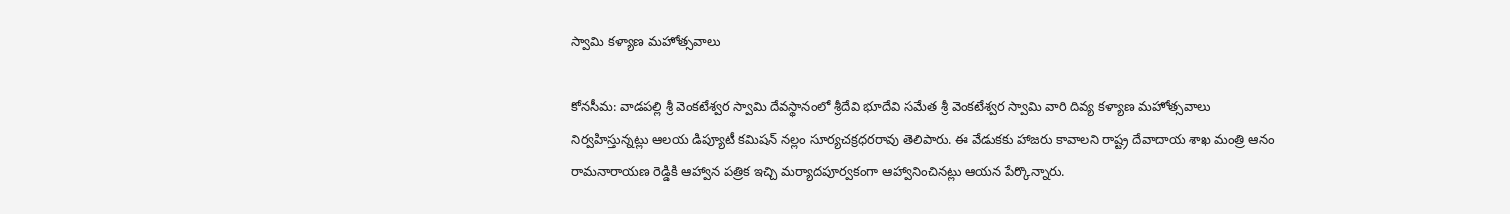స్వామి కళ్యాణ మహోత్సవాలు

కోనసీమ: వాడపల్లి శ్రీ వెంకటేశ్వర స్వామి దేవస్థానంలో శ్రీదేవి భూదేవి సమేత శ్రీ వెంకటేశ్వర స్వామి వారి దివ్య కళ్యాణ మహోత్సవాలు నిర్వహిస్తున్నట్లు ఆలయ డిప్యూటీ కమిషన్ నల్లం సూర్యచక్రధరరావు తెలిపారు. ఈ వేడుకకు హాజరు కావాలని రాష్ట్ర దేవాదాయ శాఖ మంత్రి ఆనం రామనారాయణ రెడ్డికి ఆహ్వాన పత్రిక ఇచ్చి మర్యాదపూర్వకంగా ఆహ్వానించినట్లు ఆయన పేర్కొన్నారు.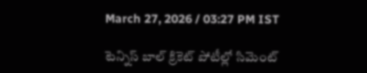March 27, 2026 / 03:27 PM IST

టెన్నిస్ బాల్ క్రికెట్ పోటీల్లో సిమెంట్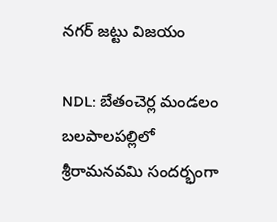నగర్ జట్టు విజయం

NDL: బేతంచెర్ల మండలం బలపాలపల్లిలో శ్రీరామనవమి సందర్భంగా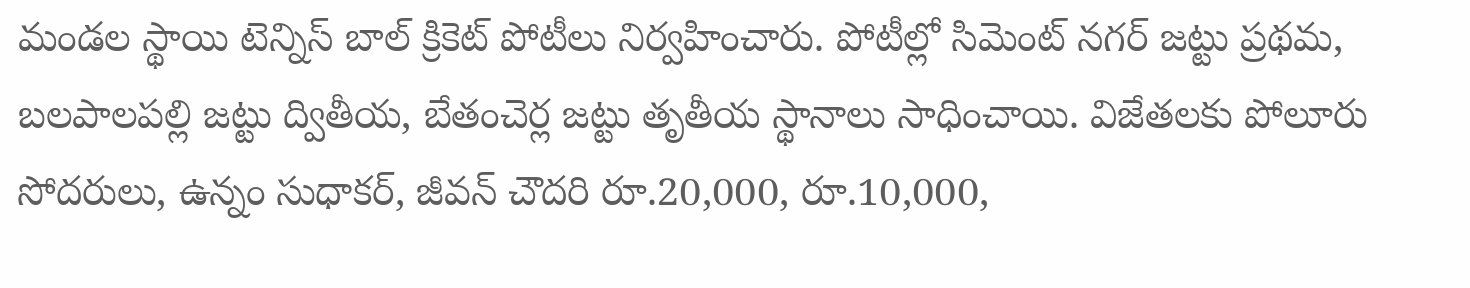మండల స్థాయి టెన్నిస్ బాల్ క్రికెట్ పోటీలు నిర్వహించారు. పోటీల్లో సిమెంట్ నగర్ జట్టు ప్రథమ, బలపాలపల్లి జట్టు ద్వితీయ, బేతంచెర్ల జట్టు తృతీయ స్థానాలు సాధించాయి. విజేతలకు పోలూరు సోదరులు, ఉన్నం సుధాకర్, జీవన్ చౌదరి రూ.20,000, రూ.10,000,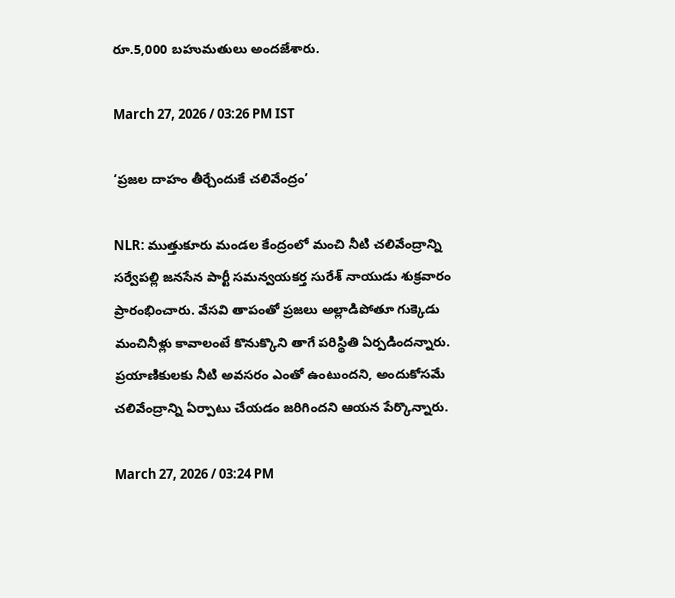రూ.5,000 బహుమతులు అందజేశారు.

March 27, 2026 / 03:26 PM IST

‘ప్రజల దాహం తీర్చేందుకే చలివేంద్రం’

NLR: ముత్తుకూరు మండల కేంద్రంలో మంచి నీటి చలివేంద్రాన్ని సర్వేపల్లి జనసేన పార్టీ సమన్వయకర్త సురేశ్ నాయుడు శుక్రవారం ప్రారంభించారు. వేసవి తాపంతో ప్రజలు అల్లాడిపోతూ గుక్కెడు మంచినీళ్లు కావాలంటే కొనుక్కొని తాగే పరిస్థితి ఏర్పడిందన్నారు. ప్రయాణికులకు నీటి అవసరం ఎంతో ఉంటుందని, అందుకోసమే చలివేంద్రాన్ని ఏర్పాటు చేయడం జరిగిందని ఆయన పేర్కొన్నారు.

March 27, 2026 / 03:24 PM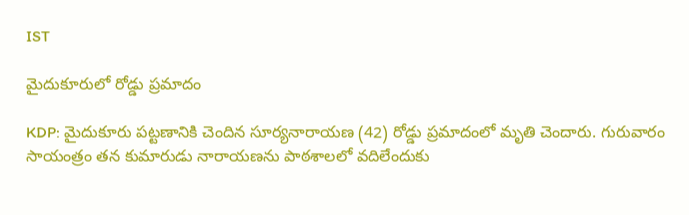IST

మైదుకూరులో రోడ్డు ప్రమాదం

KDP: మైదుకూరు పట్టణానికి చెందిన సూర్యనారాయణ (42) రోడ్డు ప్రమాదంలో మృతి చెందారు. గురువారం సాయంత్రం తన కుమారుడు నారాయణను పాఠశాలలో వదిలేందుకు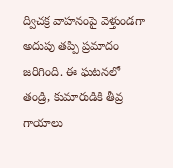ద్విచక్ర వాహనంపై వెళ్తుండగా అదుపు తప్పి ప్రమాదం జరిగింది. ఈ ఘటనలో తండ్రి, కుమారుడికి తీవ్ర గాయాలు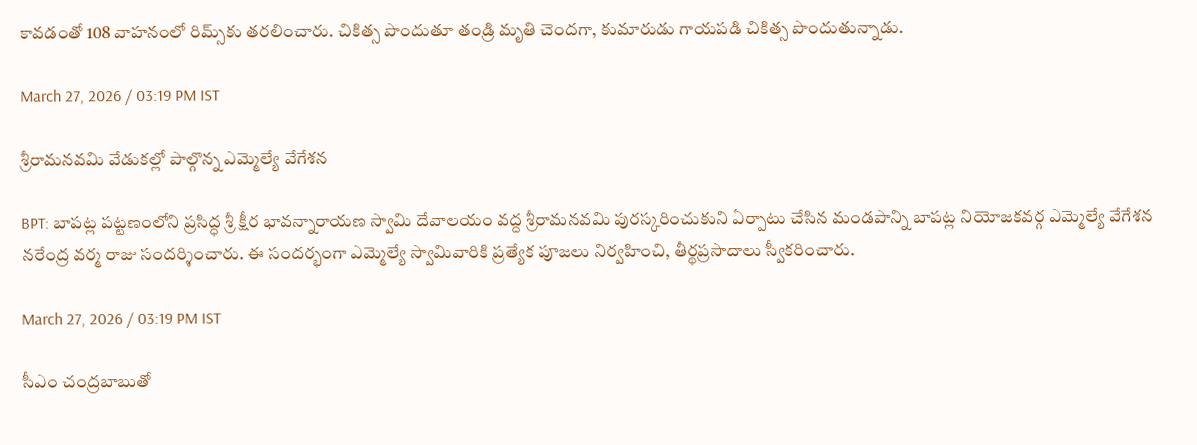కావడంతో 108 వాహనంలో రిమ్స్‌కు తరలించారు. చికిత్స పొందుతూ తండ్రి మృతి చెందగా, కుమారుడు గాయపడి చికిత్స పొందుతున్నాడు.

March 27, 2026 / 03:19 PM IST

శ్రీరామనవమి వేడుకల్లో పాల్గొన్న ఎమ్మెల్యే వేగేశన

BPT: బాపట్ల పట్టణంలోని ప్రసిద్ధ శ్రీ క్షీర భావన్నారాయణ స్వామి దేవాలయం వద్ద శ్రీరామనవమి పురస్కరించుకుని ఏర్పాటు చేసిన మండపాన్ని బాపట్ల నియోజకవర్గ ఎమ్మెల్యే వేగేశన నరేంద్ర వర్మ రాజు సందర్శించారు. ఈ సందర్భంగా ఎమ్మెల్యే స్వామివారికి ప్రత్యేక పూజలు నిర్వహించి, తీర్థప్రసాదాలు స్వీకరించారు.

March 27, 2026 / 03:19 PM IST

సీఎం చంద్రబాబుతో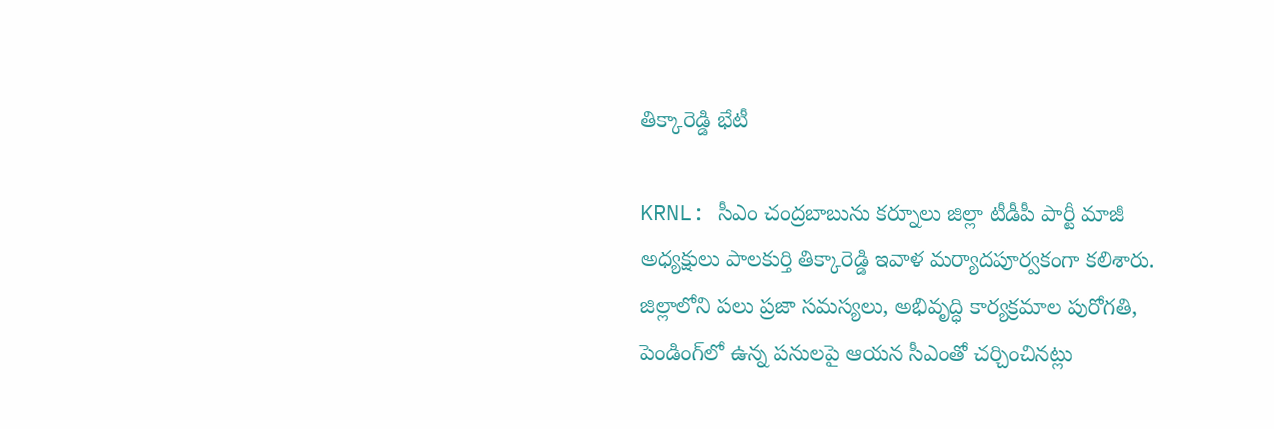తిక్కారెడ్డి భేటీ

KRNL: సీఎం చంద్రబాబును కర్నూలు జిల్లా టీడీపీ పార్టీ మాజీ అధ్యక్షులు పాలకుర్తి తిక్కారెడ్డి ఇవాళ మర్యాదపూర్వకంగా కలిశారు. జిల్లాలోని పలు ప్రజా సమస్యలు, అభివృద్ధి కార్యక్రమాల పురోగతి, పెండింగ్‌లో ఉన్న పనులపై ఆయన సీఎంతో చర్చించినట్లు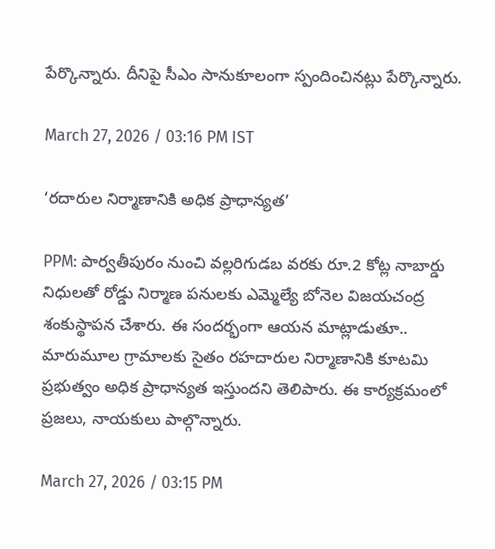పేర్కొన్నారు. దీనిపై సీఎం సానుకూలంగా స్పందించినట్లు పేర్కొన్నారు.

March 27, 2026 / 03:16 PM IST

‘రదారుల నిర్మాణానికి అధిక ప్రాధాన్యత’

PPM: పార్వతీపురం నుంచి వల్లరిగుడబ వరకు రూ.2 కోట్ల నాబార్డు నిధులతో రోడ్డు నిర్మాణ పనులకు ఎమ్మెల్యే బోనెల విజయచంద్ర శంకుస్థాపన చేశారు. ఈ సందర్భంగా ఆయన మాట్లాడుతూ.. మారుమూల గ్రామాలకు సైతం రహదారుల నిర్మాణానికి కూటమి ప్రభుత్వం అధిక ప్రాధాన్యత ఇస్తుందని తెలిపారు. ఈ కార్యక్రమంలో ప్రజలు, నాయకులు పాల్గొన్నారు.

March 27, 2026 / 03:15 PM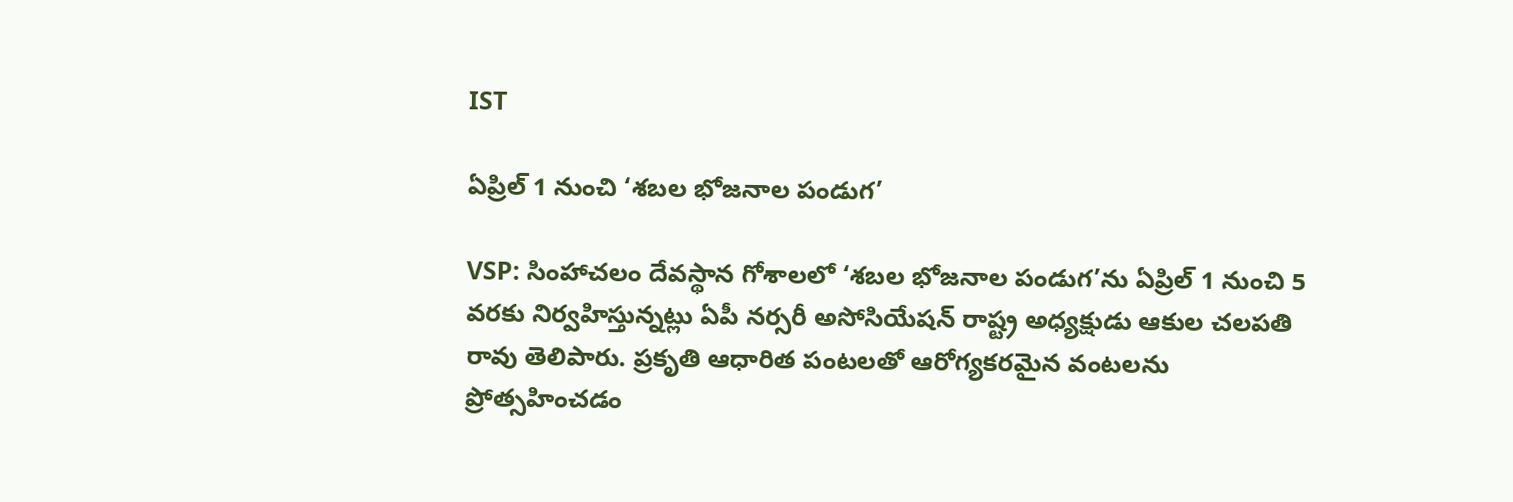IST

ఏప్రిల్ 1 నుంచి ‘శబల భోజనాల పండుగ’

VSP: సింహాచలం దేవస్థాన గోశాలలో ‘శబల భోజనాల పండుగ’ను ఏప్రిల్ 1 నుంచి 5 వరకు నిర్వహిస్తున్నట్లు ఏపీ నర్సరీ అసోసియేషన్ రాష్ట్ర అధ్యక్షుడు ఆకుల చలపతి రావు తెలిపారు. ప్రకృతి ఆధారిత పంటలతో ఆరోగ్యకరమైన వంటలను ప్రోత్సహించడం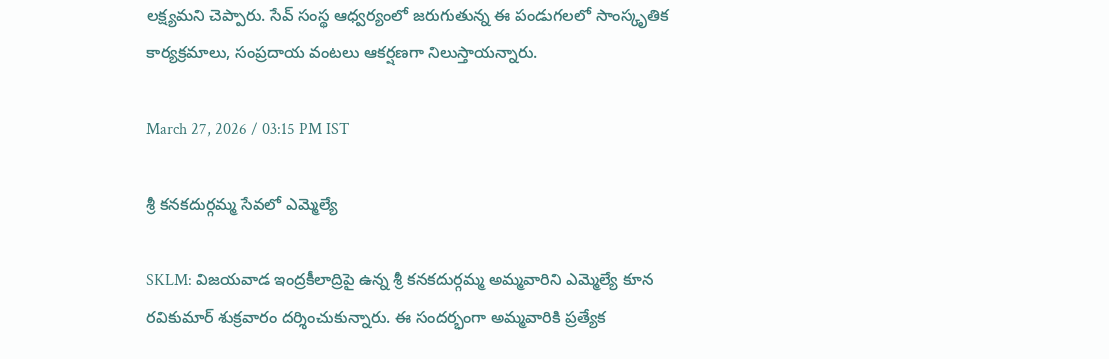లక్ష్యమని చెప్పారు. సేవ్ సంస్థ ఆధ్వర్యంలో జరుగుతున్న ఈ పండుగలలో సాంస్కృతిక కార్యక్రమాలు, సంప్రదాయ వంటలు ఆకర్షణగా నిలుస్తాయన్నారు.

March 27, 2026 / 03:15 PM IST

శ్రీ కనకదుర్గమ్మ సేవలో ఎమ్మెల్యే

SKLM: విజయవాడ ఇంద్రకీలాద్రిపై ఉన్న శ్రీ కనకదుర్గమ్మ అమ్మవారిని ఎమ్మెల్యే కూన రవికుమార్ శుక్రవారం దర్శించుకున్నారు. ఈ సందర్భంగా అమ్మవారికి ప్రత్యేక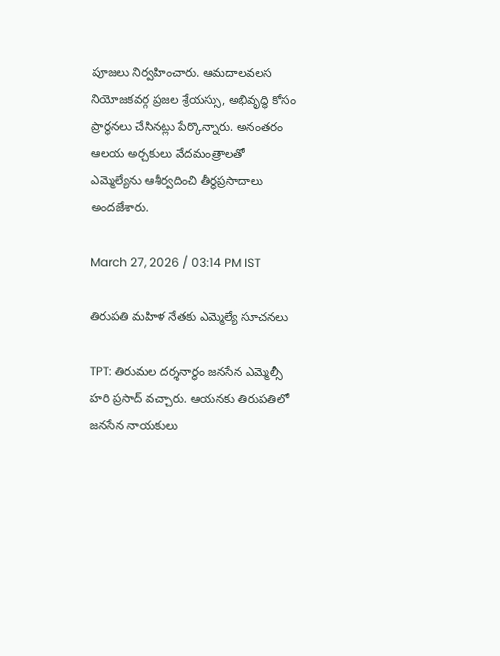పూజలు నిర్వహించారు. ఆమదాలవలస నియోజకవర్గ ప్రజల శ్రేయస్సు, అభివృద్ధి కోసం ప్రార్థనలు చేసినట్లు పేర్కొన్నారు. అనంతరం ఆలయ అర్చకులు వేదమంత్రాలతో ఎమ్మెల్యేను ఆశీర్వదించి తీర్థప్రసాదాలు అందజేశారు.

March 27, 2026 / 03:14 PM IST

తిరుపతి మహిళ నేతకు ఎమ్మెల్యే సూచనలు

TPT: తిరుమల దర్శనార్థం జనసేన ఎమ్మెల్సీ హరి ప్రసాద్ వచ్చారు. ఆయనకు తిరుపతిలో జనసేన నాయకులు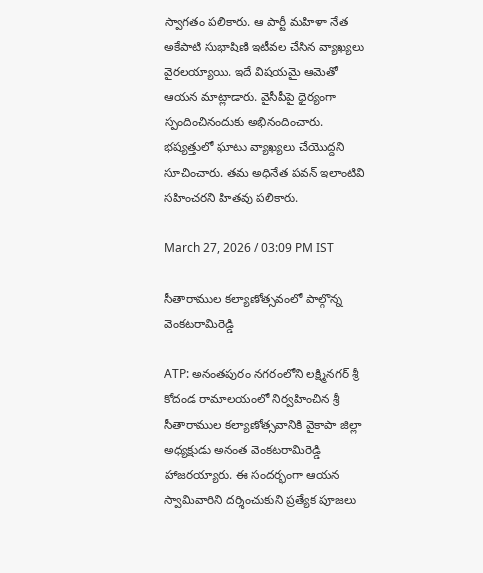స్వాగతం పలికారు. ఆ పార్టీ మహిళా నేత అకేపాటి సుభాషిణి ఇటీవల చేసిన వ్యాఖ్యలు వైరలయ్యాయి. ఇదే విషయమై ఆమెతో ఆయన మాట్లాడారు. వైసీపీపై ధైర్యంగా స్పందించినందుకు అభినందించారు. భష్యత్తులో ఘాటు వ్యాఖ్యలు చేయొద్దని సూచించారు. తమ అధినేత పవన్ ఇలాంటివి సహించరని హితవు పలికారు.

March 27, 2026 / 03:09 PM IST

సీతారాముల కల్యాణోత్సవంలో పాల్గొన్న వెంకటరామిరెడ్డి

ATP: అనంతపురం నగరంలోని లక్ష్మినగర్ శ్రీ కోదండ రామాలయంలో నిర్వహించిన శ్రీ సీతారాముల కల్యాణోత్సవానికి వైకాపా జిల్లా అధ్యక్షుడు అనంత వెంకటరామిరెడ్డి హాజరయ్యారు. ఈ సందర్భంగా ఆయన స్వామివారిని దర్శించుకుని ప్రత్యేక పూజలు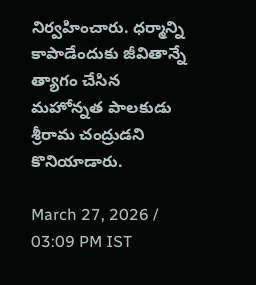నిర్వహించారు. ధర్మాన్ని కాపాడేందుకు జీవితాన్నే త్యాగం చేసిన మహోన్నత పాలకుడు శ్రీరామ చంద్రుడని కొనియాడారు.

March 27, 2026 / 03:09 PM IST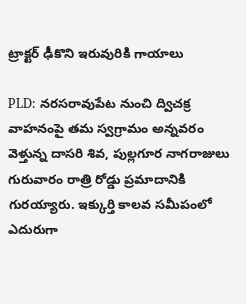ట్రాక్టర్ ఢీకొని ఇరువురికి గాయాలు

PLD: నరసరావుపేట నుంచి ద్విచక్ర వాహనంపై తమ స్వగ్రామం అన్నవరం వెళ్తున్న దాసరి శివ, పుల్లగూర నాగరాజులు గురువారం రాత్రి రోడ్డు ప్రమాదానికి గురయ్యారు. ఇక్కుర్తి కాలవ సమీపంలో ఎదురుగా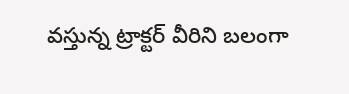వస్తున్న ట్రాక్టర్ వీరిని బలంగా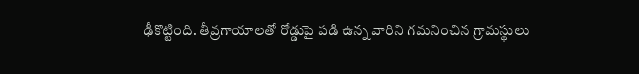ఢీకొట్టింది. తీవ్రగాయాలతో రోడ్డుపై పడి ఉన్న వారిని గమనించిన గ్రామస్థులు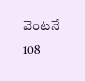వెంటనే 108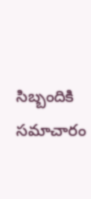సిబ్బందికి సమాచారం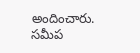అందించారు. సమీప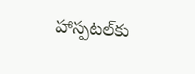హాస్పటల్‌కు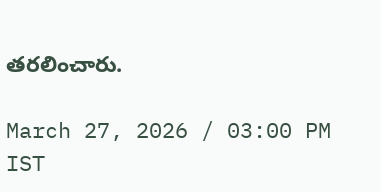తరలించారు.

March 27, 2026 / 03:00 PM IST